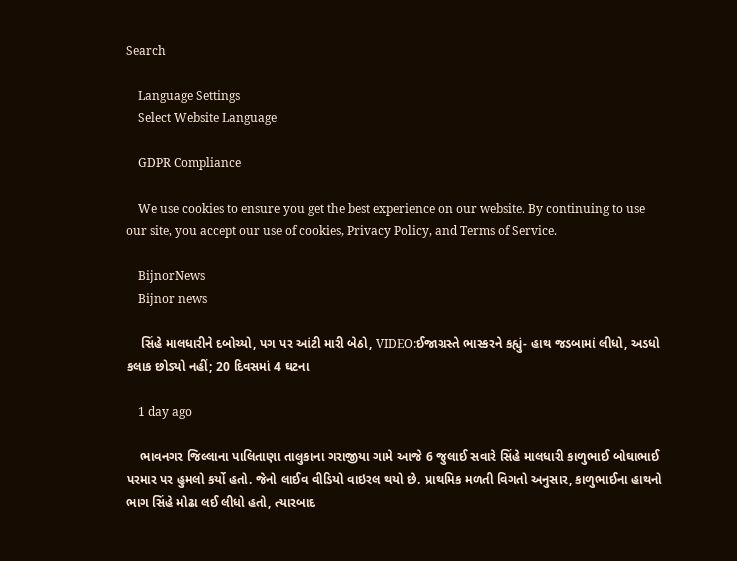Search

    Language Settings
    Select Website Language

    GDPR Compliance

    We use cookies to ensure you get the best experience on our website. By continuing to use our site, you accept our use of cookies, Privacy Policy, and Terms of Service.

    BijnorNews
    Bijnor news

    સિંહે માલધારીને દબોચ્યો, પગ પર આંટી મારી બેઠો, VIDEO:ઈજાગ્રસ્તે ભાસ્કરને કહ્યું- હાથ જડબામાં લીધો, અડધો કલાક છોડ્યો નહીં; 20 દિવસમાં 4 ઘટના

    1 day ago

    ભાવનગર જિલ્લાના પાલિતાણા તાલુકાના ગરાજીયા ગામે આજે 6 જુલાઈ સવારે સિંહે માલધારી કાળુભાઈ બોઘાભાઈ પરમાર પર હુમલો કર્યો હતો. જેનો લાઈવ વીડિયો વાઇરલ થયો છે. પ્રાથમિક મળતી વિગતો અનુસાર, કાળુભાઈના હાથનો ભાગ સિંહે મોઢા લઈ લીધો હતો, ત્યારબાદ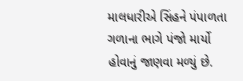માલધારીએ સિંહને પંપાળતા ગળાના ભાગે પંજો માર્યો હોવાનું જાણવા મળ્યું છે.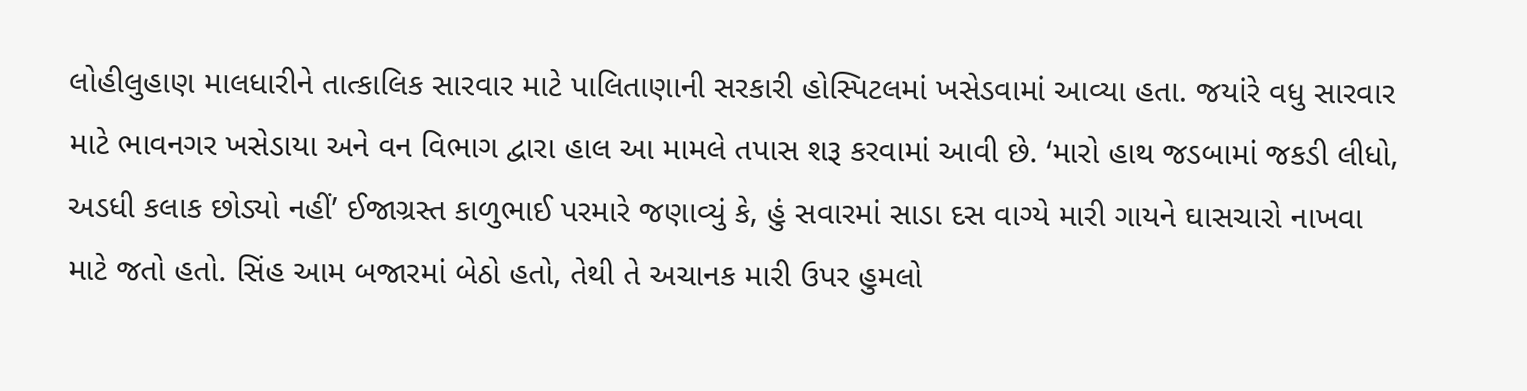લોહીલુહાણ માલધારીને તાત્કાલિક સારવાર માટે પાલિતાણાની સરકારી હોસ્પિટલમાં ખસેડવામાં આવ્યા હતા. જયાંરે વધુ સારવાર માટે ભાવનગર ખસેડાયા અને વન વિભાગ દ્વારા હાલ આ મામલે તપાસ શરૂ કરવામાં આવી છે. ‘મારો હાથ જડબામાં જકડી લીધો, અડધી કલાક છોડ્યો નહીં’ ઈજાગ્રસ્ત કાળુભાઈ પરમારે જણાવ્યું કે, હું સવારમાં સાડા દસ વાગ્યે મારી ગાયને ઘાસચારો નાખવા માટે જતો હતો. સિંહ આમ બજારમાં બેઠો હતો, તેથી તે અચાનક મારી ઉપર હુમલો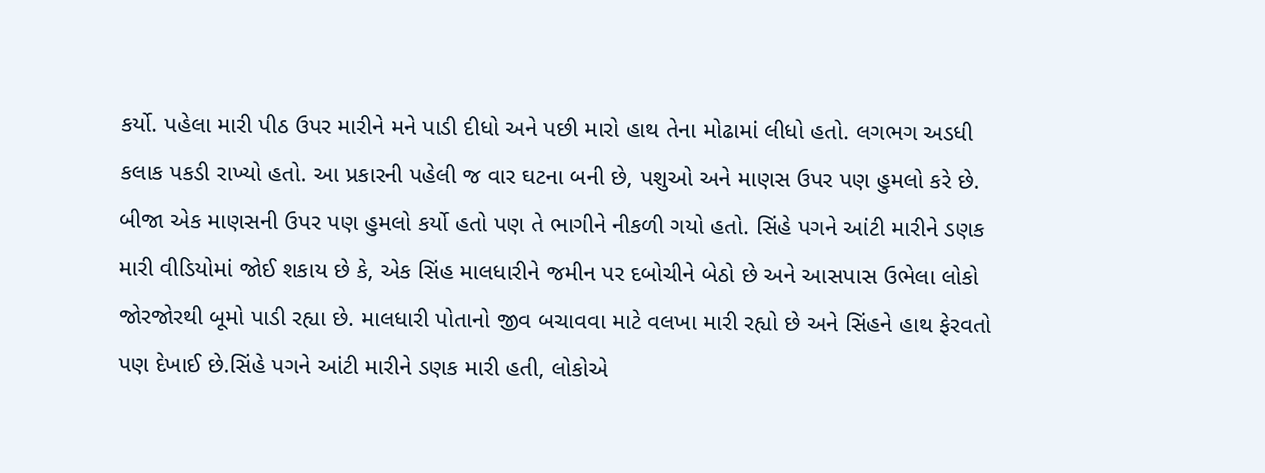કર્યો. પહેલા મારી પીઠ ઉપર મારીને મને પાડી દીધો અને પછી મારો હાથ તેના મોઢામાં લીધો હતો. લગભગ અડધી કલાક પકડી રાખ્યો હતો. આ પ્રકારની પહેલી જ વાર ઘટના બની છે, પશુઓ અને માણસ ઉપર પણ હુમલો કરે છે. બીજા એક માણસની ઉપર પણ હુમલો કર્યો હતો પણ તે ભાગીને નીકળી ગયો હતો. સિંહે પગને આંટી મારીને ડણક મારી વીડિયોમાં જોઈ શકાય છે કે, એક સિંહ માલધારીને જમીન પર દબોચીને બેઠો છે અને આસપાસ ઉભેલા લોકો જોરજોરથી બૂમો પાડી રહ્યા છે. માલધારી પોતાનો જીવ બચાવવા માટે વલખા મારી રહ્યો છે અને સિંહને હાથ ફેરવતો પણ દેખાઈ છે.સિંહે પગને આંટી મારીને ડણક મારી હતી, લોકોએ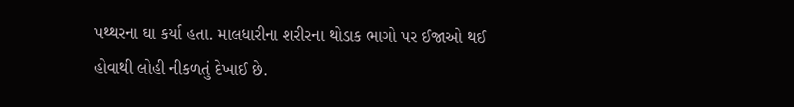પથ્થરના ઘા કર્યા હતા. માલધારીના શરીરના થોડાક ભાગો પર ઈજાઓ થઈ હોવાથી લોહી નીકળતું દેખાઈ છે.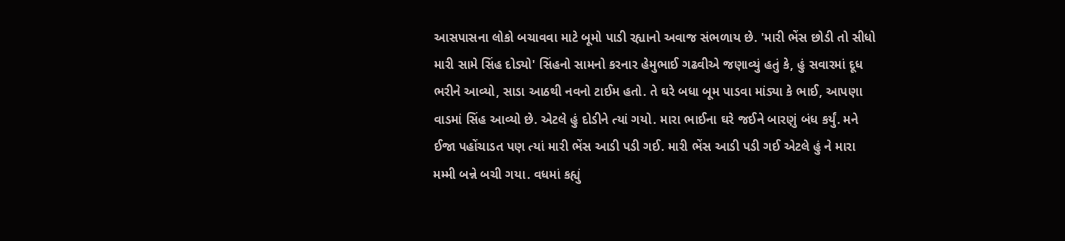આસપાસના લોકો બચાવવા માટે બૂમો પાડી રહ્યાનો અવાજ સંભળાય છે. 'મારી ભેંસ છોડી તો સીધો મારી સામે સિંહ દોડ્યો' સિંહનો સામનો કરનાર હેમુભાઈ ગઢવીએ જણાવ્યું હતું કે, હું સવારમાં દૂધ ભરીને આવ્યો, સાડા આઠથી નવનો ટાઈમ હતો. તે ઘરે બધા બૂમ પાડવા માંડ્યા કે ભાઈ, આપણા વાડમાં સિંહ આવ્યો છે. એટલે હું દોડીને ત્યાં ગયો. મારા ભાઈના ઘરે જઈને બારણું બંધ કર્યું. મને ઈજા પહોંચાડત પણ ત્યાં મારી ભેંસ આડી પડી ગઈ. મારી ભેંસ આડી પડી ગઈ એટલે હું ને મારા મમ્મી બન્ને બચી ગયા. વધમાં કહ્યું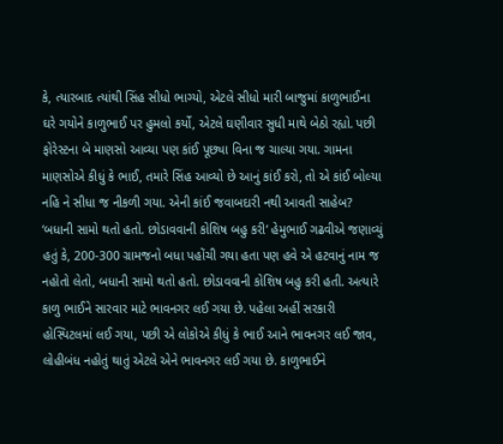કે, ત્યારબાદ ત્યાંથી સિંહ સીધો ભાગ્યો, એટલે સીધો મારી બાજુમાં કાળુભાઈના ઘરે ગયોને કાળુભાઈ પર હુમલો કર્યો, એટલે ઘણીવાર સુધી માથે બેઠો રહ્યો. પછી ફોરેસ્ટના બે માણસો આવ્યા પણ કાંઈ પૂછ્યા વિના જ ચાલ્યા ગયા. ગામના માણસોએ કીધું કે ભાઈ, તમારે સિંહ આવ્યો છે આનું કાંઈ કરો, તો એ કાંઈ બોલ્યા નહિ ને સીધા જ નીકળી ગયા. એની કાંઈ જવાબદારી નથી આવતી સાહેબ? ‘બધાની સામો થતો હતો. છોડાવવાની કોશિષ બહુ કરી’ હેમુભાઈ ગઢવીએ જણાવ્યું હતું કે, 200-300 ગ્રામજનો બધા પહોંચી ગયા હતા પણ હવે એ હટવાનું નામ જ નહોતો લેતો, બધાની સામો થતો હતો. છોડાવવાની કોશિષ બહુ કરી હતી. અત્યારે કાળુ ભાઈને સારવાર માટે ભાવનગર લઈ ગયા છે. પહેલા અહીં સરકારી હોસ્પિટલમાં લઈ ગયા, પછી એ લોકોએ કીધું કે ભાઈ આને ભાવનગર લઈ જાવ, લોહીબંધ નહોતું થાતું એટલે એને ભાવનગર લઈ ગયા છે. કાળુભાઈને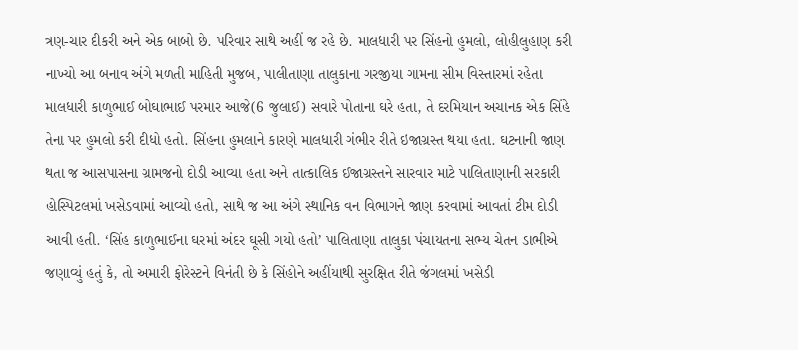ત્રણ-ચાર દીકરી અને એક બાબો છે. પરિવાર સાથે અહીં જ રહે છે. માલધારી પર સિંહનો હુમલો, લોહીલુહાણ કરી નાખ્યો આ બનાવ અંગે મળતી માહિતી મુજબ, પાલીતાણા તાલુકાના ગરજીયા ગામના સીમ વિસ્તારમાં રહેતા માલધારી કાળુભાઈ બોઘાભાઈ પરમાર આજે(6 જુલાઈ) સવારે પોતાના ઘરે હતા, તે દરમિયાન અચાનક એક સિંહે તેના પર હુમલો કરી દીધો હતો. સિંહના હુમલાને કારણે માલધારી ગંભીર રીતે ઇજાગ્રસ્ત થયા હતા. ઘટનાની જાણ થતા જ આસપાસના ગ્રામજનો દોડી આવ્યા હતા અને તાત્કાલિક ઈજાગ્રસ્તને સારવાર માટે પાલિતાણાની સરકારી હોસ્પિટલમાં ખસેડવામાં આવ્યો હતો, સાથે જ આ અંગે સ્થાનિક વન વિભાગને જાણ કરવામાં આવતાં ટીમ દોડી આવી હતી. ‘સિંહ કાળુભાઈના ઘરમાં અંદર ઘૂસી ગયો હતો’ પાલિતાણા તાલુકા પંચાયતના સભ્ય ચેતન ડાભીએ જણાવ્યું હતું કે, તો અમારી ફોરેસ્ટને વિનંતી છે કે સિંહોને અહીંયાથી સુરક્ષિત રીતે જંગલમાં ખસેડી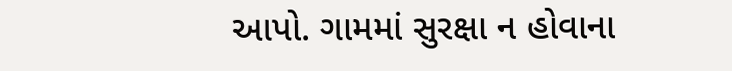આપો. ગામમાં સુરક્ષા ન હોવાના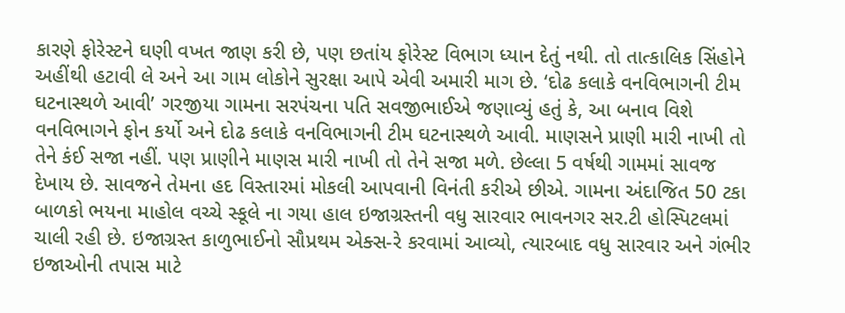કારણે ફોરેસ્ટને ઘણી વખત જાણ કરી છે, પણ છતાંય ફોરેસ્ટ વિભાગ ધ્યાન દેતું નથી. તો તાત્કાલિક સિંહોને અહીંથી હટાવી લે અને આ ગામ લોકોને સુરક્ષા આપે એવી અમારી માગ છે. ‘દોઢ કલાકે વનવિભાગની ટીમ ઘટનાસ્થળે આવી’ ગરજીયા ગામના સરપંચના પતિ સવજીભાઈએ જણાવ્યું હતું કે, આ બનાવ વિશે વનવિભાગને ફોન કર્યો અને દોઢ કલાકે વનવિભાગની ટીમ ઘટનાસ્થળે આવી. માણસને પ્રાણી મારી નાખી તો તેને કંઈ સજા નહીં. પણ પ્રાણીને માણસ મારી નાખી તો તેને સજા મળે. છેલ્લા 5 વર્ષથી ગામમાં સાવજ દેખાય છે. સાવજને તેમના હદ વિસ્તારમાં મોકલી આપવાની વિનંતી કરીએ છીએ. ગામના અંદાજિત 50 ટકા બાળકો ભયના માહોલ વચ્ચે સ્કૂલે ના ગયા હાલ ઇજાગ્રસ્તની વધુ સારવાર ભાવનગર સર.ટી હોસ્પિટલમાં ચાલી રહી છે. ઇજાગ્રસ્ત કાળુભાઈનો સૌપ્રથમ એક્સ-રે કરવામાં આવ્યો, ત્યારબાદ વધુ સારવાર અને ગંભીર ઇજાઓની તપાસ માટે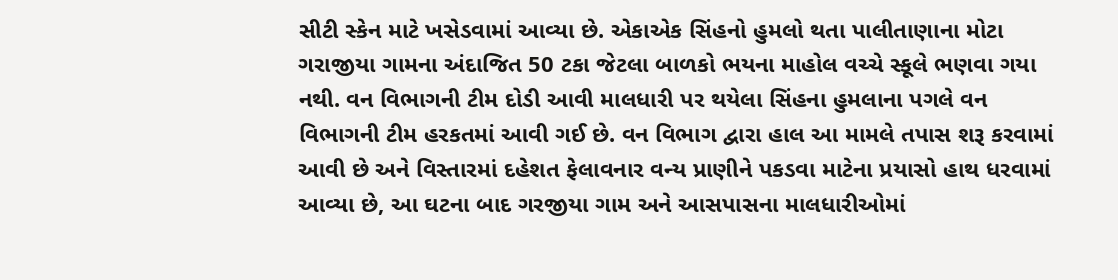સીટી સ્કેન માટે ખસેડવામાં આવ્યા છે. એકાએક સિંહનો હુમલો થતા પાલીતાણાના મોટા ગરાજીયા ગામના અંદાજિત 50 ટકા જેટલા બાળકો ભયના માહોલ વચ્ચે સ્કૂલે ભણવા ગયા નથી. વન વિભાગની ટીમ દોડી આવી માલધારી પર થયેલા સિંહના હુમલાના પગલે વન વિભાગની ટીમ હરકતમાં આવી ગઈ છે. વન વિભાગ દ્વારા હાલ આ મામલે તપાસ શરૂ કરવામાં આવી છે અને વિસ્તારમાં દહેશત ફેલાવનાર વન્ય પ્રાણીને પકડવા માટેના પ્રયાસો હાથ ધરવામાં આવ્યા છે, આ ઘટના બાદ ગરજીયા ગામ અને આસપાસના માલધારીઓમાં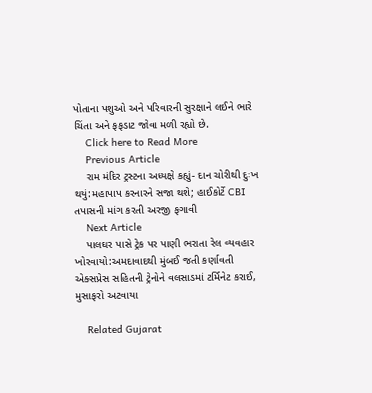પોતાના પશુઓ અને પરિવારની સુરક્ષાને લઈને ભારે ચિંતા અને ફફડાટ જોવા મળી રહ્યો છે.
    Click here to Read More
    Previous Article
    રામ મંદિર ટ્રસ્ટના અધ્યક્ષે કહ્યું- દાન ચોરીથી દુઃખ થયું:મહાપાપ કરનારને સજા થશે; હાઈકોર્ટે CBI તપાસની માંગ કરતી અરજી ફગાવી
    Next Article
    પાલઘર પાસે ટ્રેક પર પાણી ભરાતા રેલ વ્યવહાર ખોરવાયો:અમદાવાદથી મુંબઈ જતી કર્ણાવતી એક્સપ્રેસ સહિતની ટ્રેનોને વલસાડમાં ટર્મિનેટ કરાઈ, મુસાફરો અટવાયા

    Related Gujarat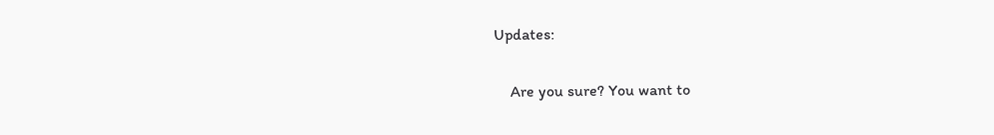Updates:

    Are you sure? You want to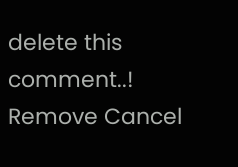delete this comment..! Remove Cancel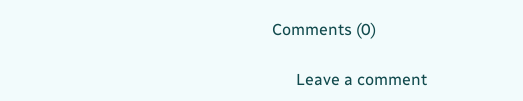Comments (0)

      Leave a comment